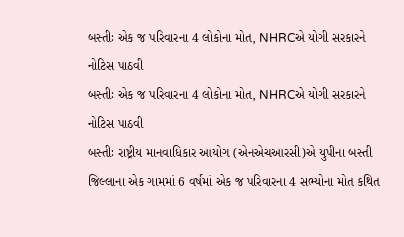બસ્તીઃ એક જ પરિવારના 4 લોકોના મોત, NHRCએ યોગી સરકારને નોટિસ પાઠવી
બસ્તીઃ એક જ પરિવારના 4 લોકોના મોત, NHRCએ યોગી સરકારને નોટિસ પાઠવી
બસ્તીઃ રાષ્ટ્રીય માનવાધિકાર આયોગ (એનએચઆરસી)એ યુપીના બસ્તી જિલ્લાના એક ગામમાં 6 વર્ષમાં એક જ પરિવારના 4 સભ્યોના મોત કથિત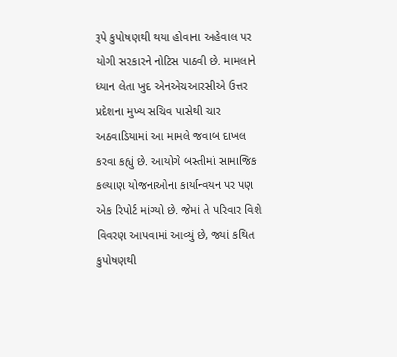રૂપે કુપોષણથી થયા હોવાના અહેવાલ પર યોગી સરકારને નોટિસ પાઠવી છે. મામલાને ધ્યાન લેતા ખુદ એનએચઆરસીએ ઉત્તર પ્રદેશના મુખ્ય સચિવ પાસેથી ચાર અઠવાડિયામાં આ મામલે જવાબ દાખલ કરવા કહ્યું છે. આયોગે બસ્તીમાં સામાજિક કલ્યાણ યોજનાઓના કાર્યાન્વયન પર પણ એક રિપોર્ટ માંગ્યો છે. જેમાં તે પરિવાર વિશે વિવરણ આપવામાં આવ્યું છે, જ્યાં કથિત કુપોષણથી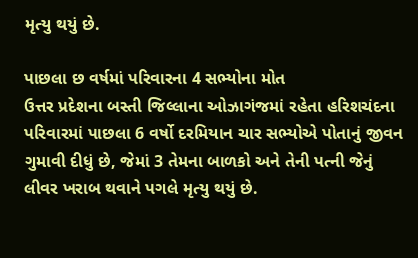મૃત્યુ થયું છે.

પાછલા છ વર્ષમાં પરિવારના 4 સભ્યોના મોત
ઉત્તર પ્રદેશના બસ્તી જિલ્લાના ઓઝાગંજમાં રહેતા હરિશચંદના પરિવારમાં પાછલા 6 વર્ષો દરમિયાન ચાર સભ્યોએ પોતાનું જીવન ગુમાવી દીધું છે, જેમાં 3 તેમના બાળકો અને તેની પત્ની જેનું લીવર ખરાબ થવાને પગલે મૃત્યુ થયું છે.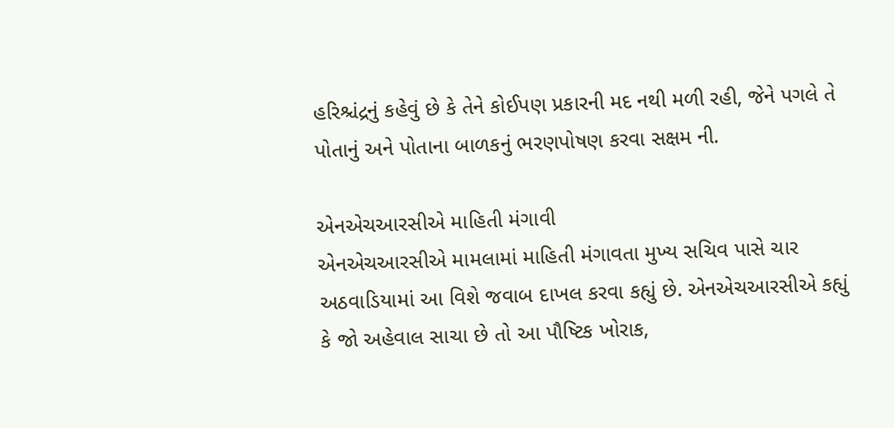હરિશ્ચંદ્રનું કહેવું છે કે તેને કોઈપણ પ્રકારની મદ નથી મળી રહી, જેને પગલે તે પોતાનું અને પોતાના બાળકનું ભરણપોષણ કરવા સક્ષમ ની.

એનએચઆરસીએ માહિતી મંગાવી
એનએચઆરસીએ મામલામાં માહિતી મંગાવતા મુખ્ય સચિવ પાસે ચાર અઠવાડિયામાં આ વિશે જવાબ દાખલ કરવા કહ્યું છે. એનએચઆરસીએ કહ્યું કે જો અહેવાલ સાચા છે તો આ પૌષ્ટિક ખોરાક,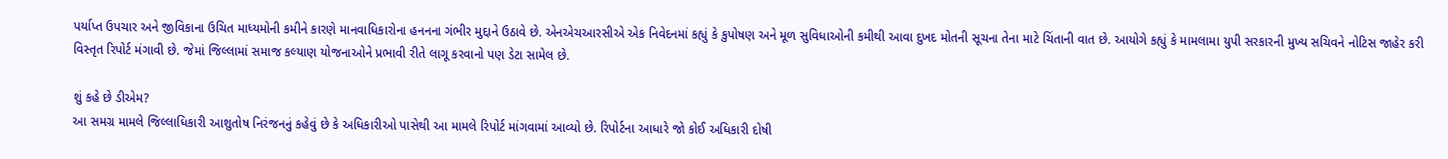પર્યાપ્ત ઉપચાર અને જીવિકાના ઉચિત માધ્યમોની કમીને કારણે માનવાધિકારોના હનનના ગંભીર મુદ્દાને ઉઠાવે છે. એનએચઆરસીએ એક નિવેદનમાં કહ્યું કે કુપોષણ અને મૂળ સુવિધાઓની કમીથી આવા દુખદ મોતની સૂચના તેના માટે ચિંતાની વાત છે. આયોગે કહ્યું કે મામલામા યુપી સરકારની મુખ્ય સચિવને નોટિસ જાહેર કરી વિસ્તૃત રિપોર્ટ મંગાવી છે. જેમાં જિલ્લામાં સમાજ કલ્યાણ યોજનાઓને પ્રભાવી રીતે લાગૂ કરવાનો પણ ડેટા સામેલ છે.

શું કહે છે ડીએમ?
આ સમગ્ર મામલે જિલ્લાધિકારી આશુતોષ નિરંજનનું કહેવું છે કે અધિકારીઓ પાસેથી આ મામલે રિપોર્ટ માંગવામાં આવ્યો છે. રિપોર્ટના આધારે જો કોઈ અધિકારી દોષી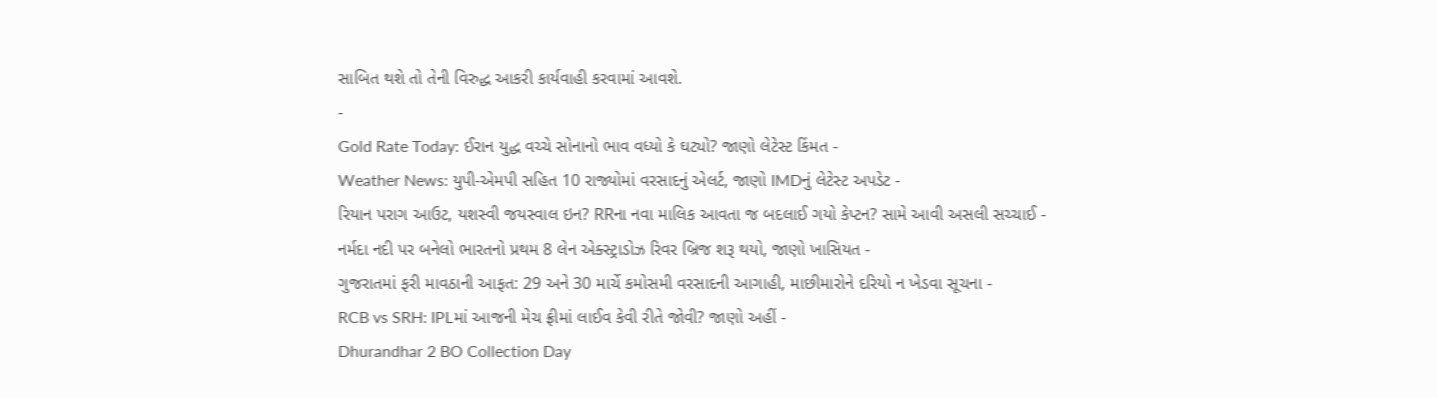સાબિત થશે તો તેની વિરુદ્ધ આકરી કાર્યવાહી કરવામાં આવશે.
-
Gold Rate Today: ઈરાન યુદ્ધ વચ્ચે સોનાનો ભાવ વધ્યો કે ઘટ્યો? જાણો લેટેસ્ટ કિંમત -
Weather News: યુપી-એમપી સહિત 10 રાજ્યોમાં વરસાદનું એલર્ટ, જાણો IMDનું લેટેસ્ટ અપડેટ -
રિયાન પરાગ આઉટ, યશસ્વી જયસ્વાલ ઇન? RRના નવા માલિક આવતા જ બદલાઈ ગયો કેપ્ટન? સામે આવી અસલી સચ્ચાઈ -
નર્મદા નદી પર બનેલો ભારતનો પ્રથમ 8 લેન એક્સ્ટ્રાડોઝ રિવર બ્રિજ શરૂ થયો, જાણો ખાસિયત -
ગુજરાતમાં ફરી માવઠાની આફત: 29 અને 30 માર્ચે કમોસમી વરસાદની આગાહી, માછીમારોને દરિયો ન ખેડવા સૂચના -
RCB vs SRH: IPLમાં આજની મેચ ફ્રીમાં લાઈવ કેવી રીતે જોવી? જાણો અહીં -
Dhurandhar 2 BO Collection Day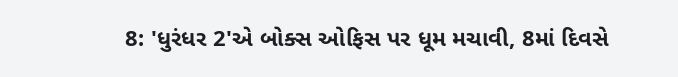8: 'ધુરંધર 2'એ બોક્સ ઓફિસ પર ધૂમ મચાવી, 8માં દિવસે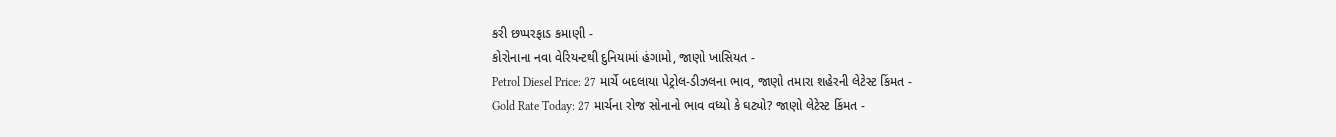કરી છપ્પરફાડ કમાણી -
કોરોનાના નવા વેરિયન્ટથી દુનિયામાં હંગામો, જાણો ખાસિયત -
Petrol Diesel Price: 27 માર્ચે બદલાયા પેટ્રોલ-ડીઝલના ભાવ, જાણો તમારા શહેરની લેટેસ્ટ કિંમત -
Gold Rate Today: 27 માર્ચના રોજ સોનાનો ભાવ વધ્યો કે ઘટ્યો? જાણો લેટેસ્ટ કિંમત -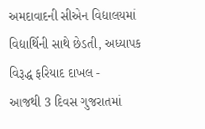અમદાવાદની સીએન વિદ્યાલયમાં વિદ્યાર્થિની સાથે છેડતી, અધ્યાપક વિરૂદ્ધ ફરિયાદ દાખલ -
આજથી 3 દિવસ ગુજરાતમાં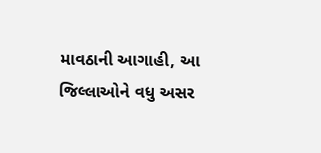માવઠાની આગાહી, આ જિલ્લાઓને વધુ અસર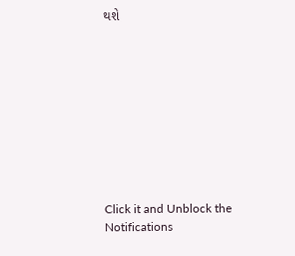થશે










Click it and Unblock the Notifications